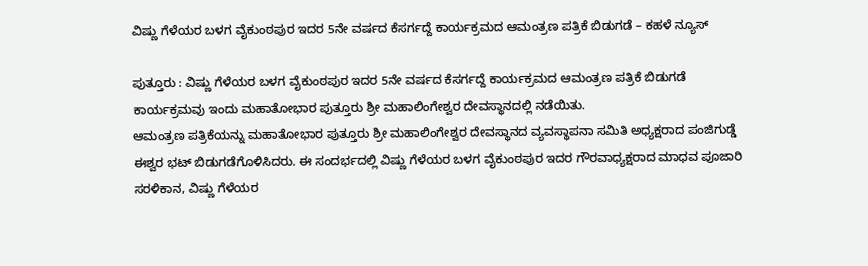ವಿಷ್ಣು ಗೆಳೆಯರ ಬಳಗ ವೈಕುಂಠಪುರ ಇದರ 5ನೇ ವರ್ಷದ ಕೆಸರ್ಗದ್ದೆ ಕಾರ್ಯಕ್ರಮದ ಆಮಂತ್ರಣ ಪತ್ರಿಕೆ ಬಿಡುಗಡೆ – ಕಹಳೆ ನ್ಯೂಸ್

ಪುತ್ತೂರು : ವಿಷ್ಣು ಗೆಳೆಯರ ಬಳಗ ವೈಕುಂಠಪುರ ಇದರ 5ನೇ ವರ್ಷದ ಕೆಸರ್ಗದ್ದೆ ಕಾರ್ಯಕ್ರಮದ ಆಮಂತ್ರಣ ಪತ್ರಿಕೆ ಬಿಡುಗಡೆ ಕಾರ್ಯಕ್ರಮವು ಇಂದು ಮಹಾತೋಭಾರ ಪುತ್ತೂರು ಶ್ರೀ ಮಹಾಲಿಂಗೇಶ್ವರ ದೇವಸ್ಥಾನದಲ್ಲಿ ನಡೆಯಿತು.
ಆಮಂತ್ರಣ ಪತ್ರಿಕೆಯನ್ನು ಮಹಾತೋಭಾರ ಪುತ್ತೂರು ಶ್ರೀ ಮಹಾಲಿಂಗೇಶ್ವರ ದೇವಸ್ಥಾನದ ವ್ಯವಸ್ಥಾಪನಾ ಸಮಿತಿ ಅಧ್ಯಕ್ಷರಾದ ಪಂಜಿಗುಡ್ಡೆ ಈಶ್ವರ ಭಟ್ ಬಿಡುಗಡೆಗೊಳಿಸಿದರು. ಈ ಸಂದರ್ಭದಲ್ಲಿ ವಿಷ್ಣು ಗೆಳೆಯರ ಬಳಗ ವೈಕುಂಠಪುರ ಇದರ ಗೌರವಾಧ್ಯಕ್ಷರಾದ ಮಾಧವ ಪೂಜಾರಿ ಸರಳಿಕಾನ, ವಿಷ್ಣು ಗೆಳೆಯರ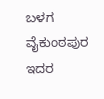ಬಳಗ ವೈಕುಂಠಪುರ ಇದರ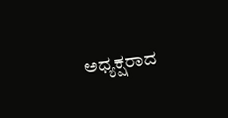ಅಧ್ಯಕ್ಷರಾದ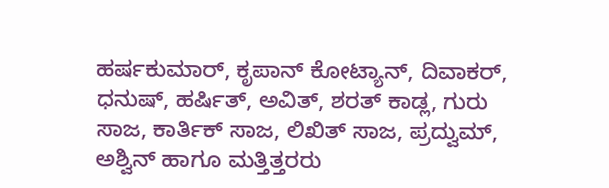ಹರ್ಷಕುಮಾರ್, ಕೃಪಾನ್ ಕೋಟ್ಯಾನ್, ದಿವಾಕರ್, ಧನುಷ್, ಹರ್ಷಿತ್, ಅವಿತ್, ಶರತ್ ಕಾಡ್ಲ, ಗುರು ಸಾಜ, ಕಾರ್ತಿಕ್ ಸಾಜ, ಲಿಖಿತ್ ಸಾಜ, ಪ್ರದ್ವುಮ್, ಅಶ್ವಿನ್ ಹಾಗೂ ಮತ್ತಿತ್ತರರು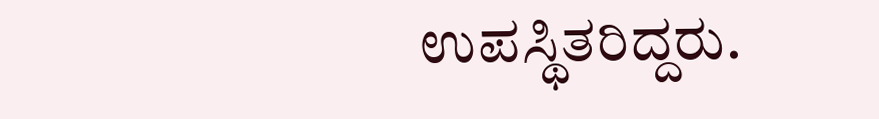ಉಪಸ್ಥಿತರಿದ್ದರು.